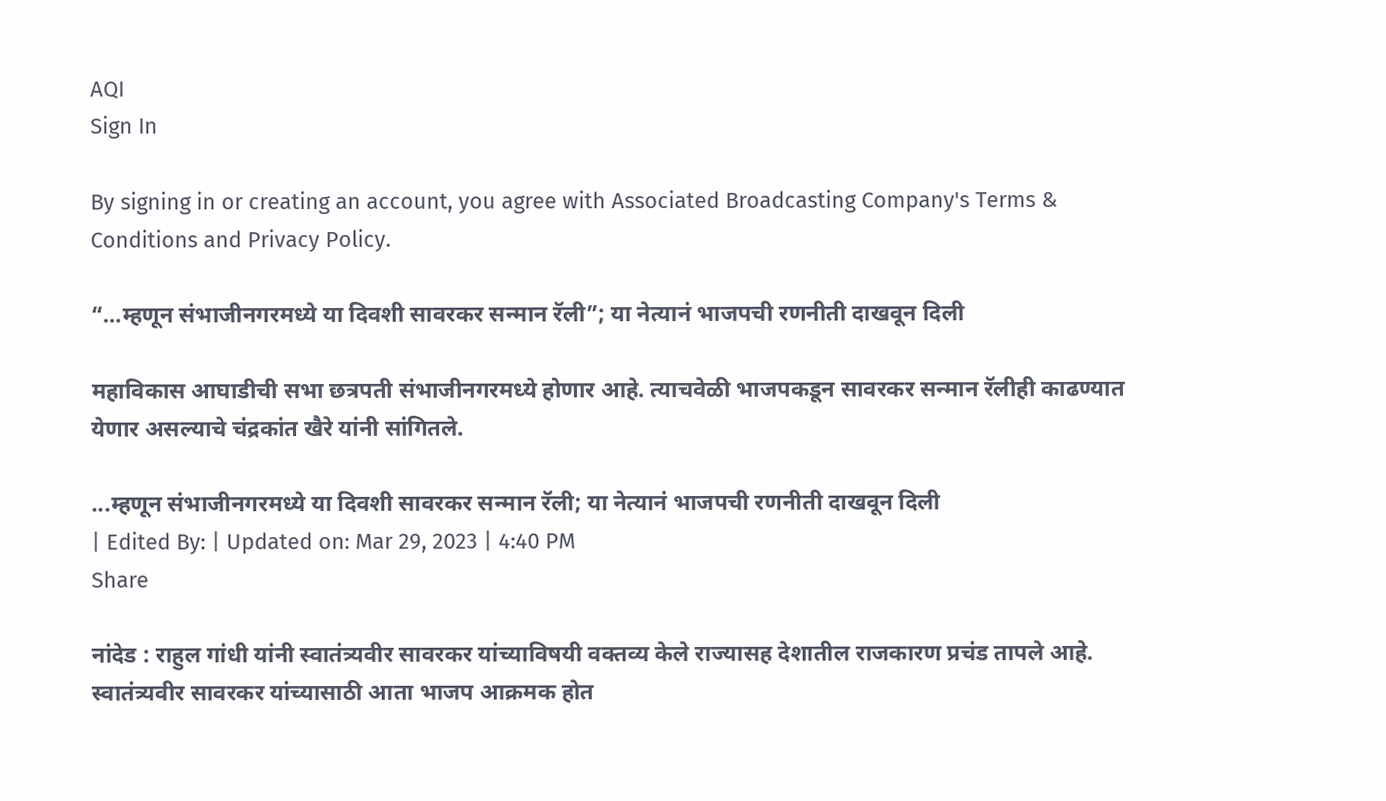AQI
Sign In

By signing in or creating an account, you agree with Associated Broadcasting Company's Terms & Conditions and Privacy Policy.

“…म्हणून संभाजीनगरमध्ये या दिवशी सावरकर सन्मान रॅली”; या नेत्यानं भाजपची रणनीती दाखवून दिली

महाविकास आघाडीची सभा छत्रपती संभाजीनगरमध्ये होणार आहे. त्याचवेळी भाजपकडून सावरकर सन्मान रॅलीही काढण्यात येणार असल्याचे चंद्रकांत खैरे यांनी सांगितले.

...म्हणून संभाजीनगरमध्ये या दिवशी सावरकर सन्मान रॅली; या नेत्यानं भाजपची रणनीती दाखवून दिली
| Edited By: | Updated on: Mar 29, 2023 | 4:40 PM
Share

नांदेड : राहुल गांधी यांनी स्वातंत्र्यवीर सावरकर यांच्याविषयी वक्तव्य केले राज्यासह देशातील राजकारण प्रचंड तापले आहे. स्वातंत्र्यवीर सावरकर यांच्यासाठी आता भाजप आक्रमक होत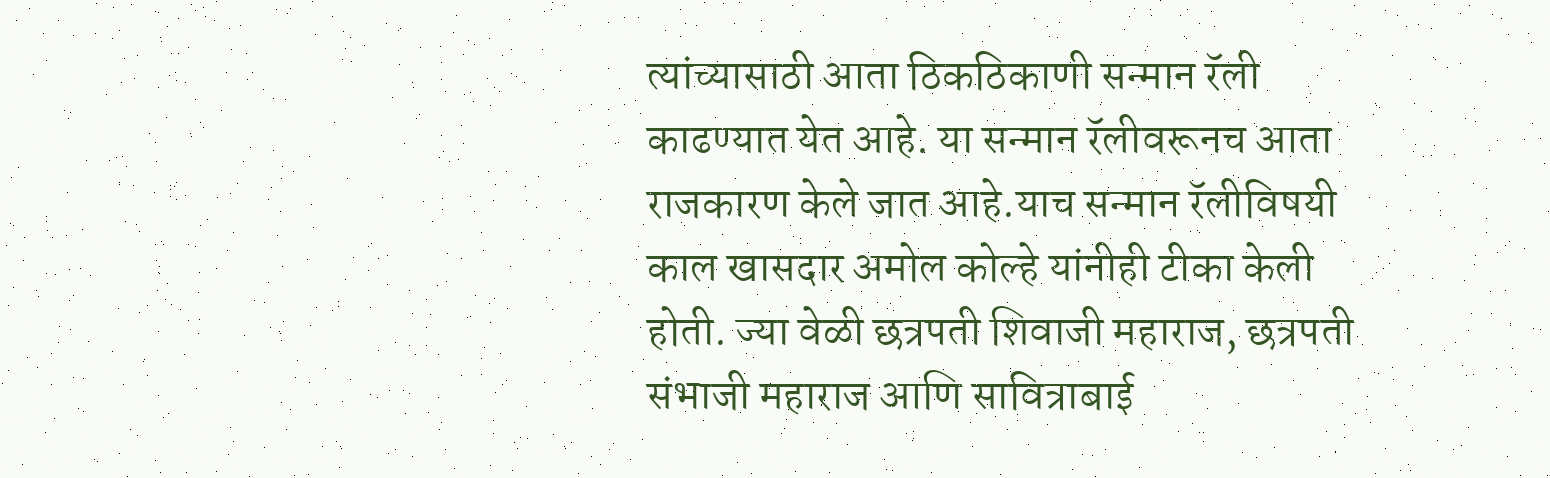त्यांच्यासाठी आता ठिकठिकाणी सन्मान रॅली काढण्यात येत आहे. या सन्मान रॅलीवरूनच आता राजकारण केले जात आहे.याच सन्मान रॅलीविषयी काल खासदार अमोल कोल्हे यांनीही टीका केली होती. ज्या वेळी छत्रपती शिवाजी महाराज, छत्रपती संभाजी महाराज आणि सावित्राबाई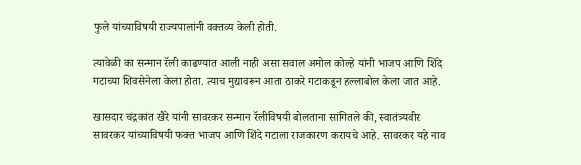फुले यांच्याविषयी राज्यपालांनी वक्तव्य केली होती.

त्यावेळी का सन्मान रॅली काढण्यात आली नाही असा सवाल अमोल कोल्हे यांनी भाजप आणि शिंदे गटाच्या शिवसेनेला केला होता. त्याच मुद्यावरून आता ठाकरे गटाकडून हल्लाबोल केला जात आहे.

खासदार चंद्रकांत खैरे यांनी सावरकर सन्मान रॅलीविषयी बोलताना सांगितले की, स्वातंत्र्यवीर सावरकर यांच्याविषयी फक्त भाजप आणि शिंदे गटाला राजकारण करायचे आहे. सावरकर यहे नाव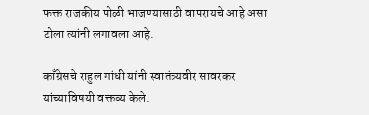फक्त राजकीय पोळी भाजण्यासाठी वापरायचे आहे असा टोला त्यांनी लगावला आहे.

काँग्रेसचे राहुल गांधी यांनी स्वातंत्र्यवीर सावरकर यांच्याविषयी वक्तव्य केले.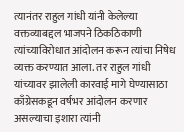त्यानंतर राहुल गांधी यांनी केलेल्या वक्तव्याबद्दल भाजपने ठिकठिकाणी त्यांच्याविरोधात आंदोलन करून त्यांचा निषेध व्यक्त करण्यात आला. तर राहुल गांधी यांच्यावर झालेली कारवाई मागे घेण्यासाठा काँग्रेसकडून वर्षभर आंदोलन करणार असल्याचा इशारा त्यांनी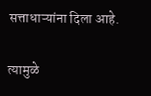सत्ताधाऱ्यांना दिला आहे.

त्यामुळे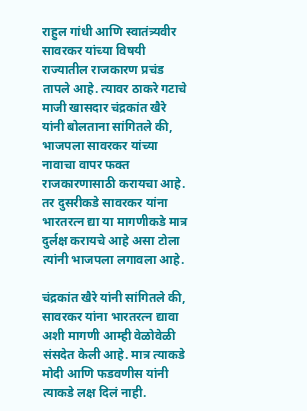राहुल गांधी आणि स्वातंत्र्यवीर सावरकर यांच्या विषयी राज्यातील राजकारण प्रचंड तापले आहे. त्यावर ठाकरे गटाचे माजी खासदार चंद्रकांत खैरे यांनी बोलताना सांगितले की, भाजपला सावरकर यांच्या नावाचा वापर फक्त राजकारणासाठी करायचा आहे. तर दुसरीकडे सावरकर यांना भारतरत्न द्या या मागणीकडे मात्र दुर्लक्ष करायचे आहे असा टोला त्यांनी भाजपला लगावला आहे.

चंद्रकांत खैरे यांनी सांगितले की, सावरकर यांना भारतरत्न द्यावा अशी मागणी आम्ही वेळोवेळी संसदेत केली आहे. मात्र त्याकडे मोदी आणि फडवणीस यांनी त्याकडे लक्ष दिलं नाही.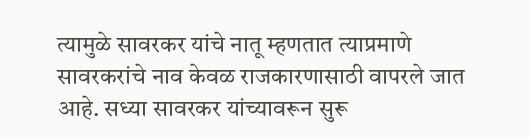त्यामुळे सावरकर यांचे नातू म्हणतात त्याप्रमाणे सावरकरांचे नाव केवळ राजकारणासाठी वापरले जात आहे. सध्या सावरकर यांच्यावरून सुरू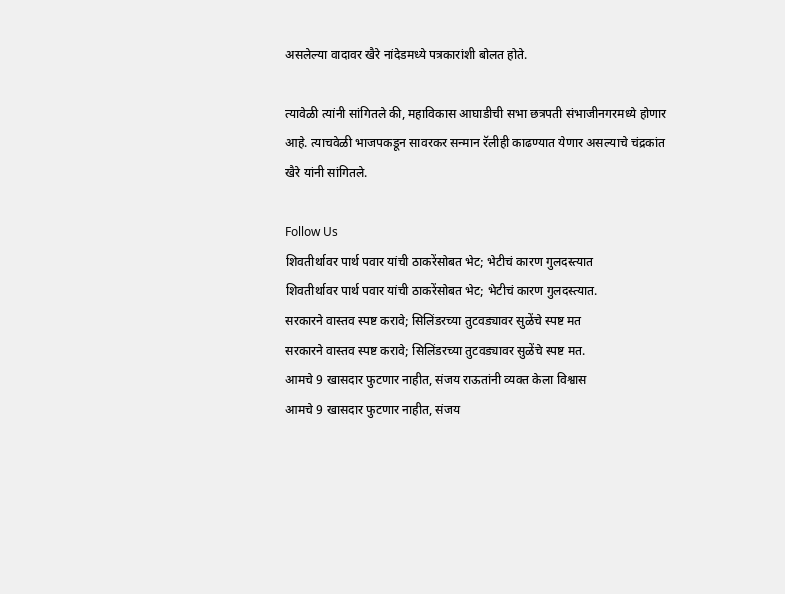असलेल्या वादावर खैरे नांदेडमध्ये पत्रकारांशी बोलत होते.

त्यावेळी त्यांनी सांगितले की, महाविकास आघाडीची सभा छत्रपती संभाजीनगरमध्ये होणार आहे. त्याचवेळी भाजपकडून सावरकर सन्मान रॅलीही काढण्यात येणार असल्याचे चंद्रकांत खैरे यांनी सांगितले.

Follow Us
शिवतीर्थावर पार्थ पवार यांची ठाकरेंसोबत भेट; भेटीचं कारण गुलदस्त्यात
शिवतीर्थावर पार्थ पवार यांची ठाकरेंसोबत भेट; भेटीचं कारण गुलदस्त्यात.
सरकारने वास्तव स्पष्ट करावे; सिलिंडरच्या तुटवड्यावर सुळेंचे स्पष्ट मत
सरकारने वास्तव स्पष्ट करावे; सिलिंडरच्या तुटवड्यावर सुळेंचे स्पष्ट मत.
आमचे 9 खासदार फुटणार नाहीत, संजय राऊतांनी व्यक्त केला विश्वास
आमचे 9 खासदार फुटणार नाहीत, संजय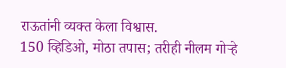राऊतांनी व्यक्त केला विश्वास.
150 व्हिडिओ, मोठा तपास; तरीही नीलम गोऱ्हे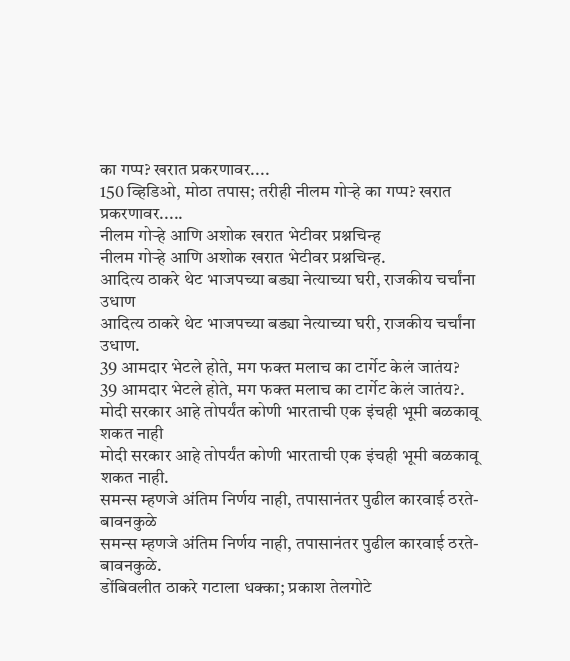का गप्प? खरात प्रकरणावर....
150 व्हिडिओ, मोठा तपास; तरीही नीलम गोऱ्हे का गप्प? खरात प्रकरणावर.....
नीलम गोऱ्हे आणि अशोक खरात भेटीवर प्रश्नचिन्ह
नीलम गोऱ्हे आणि अशोक खरात भेटीवर प्रश्नचिन्ह.
आदित्य ठाकरे थेट भाजपच्या बड्या नेत्याच्या घरी, राजकीय चर्चांना उधाण
आदित्य ठाकरे थेट भाजपच्या बड्या नेत्याच्या घरी, राजकीय चर्चांना उधाण.
39 आमदार भेटले होते, मग फक्त मलाच का टार्गेट केलं जातंय?
39 आमदार भेटले होते, मग फक्त मलाच का टार्गेट केलं जातंय?.
मोदी सरकार आहे तोपर्यंत कोणी भारताची एक इंचही भूमी बळकावू शकत नाही
मोदी सरकार आहे तोपर्यंत कोणी भारताची एक इंचही भूमी बळकावू शकत नाही.
समन्स म्हणजे अंतिम निर्णय नाही, तपासानंतर पुढील कारवाई ठरते- बावनकुळे
समन्स म्हणजे अंतिम निर्णय नाही, तपासानंतर पुढील कारवाई ठरते- बावनकुळे.
डोंबिवलीत ठाकरे गटाला धक्का; प्रकाश तेलगोटे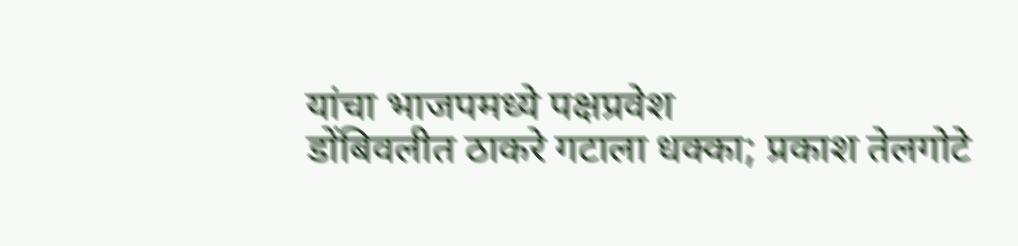यांचा भाजपमध्ये पक्षप्रवेश
डोंबिवलीत ठाकरे गटाला धक्का; प्रकाश तेलगोटे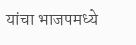यांचा भाजपमध्ये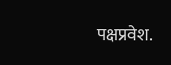पक्षप्रवेश.